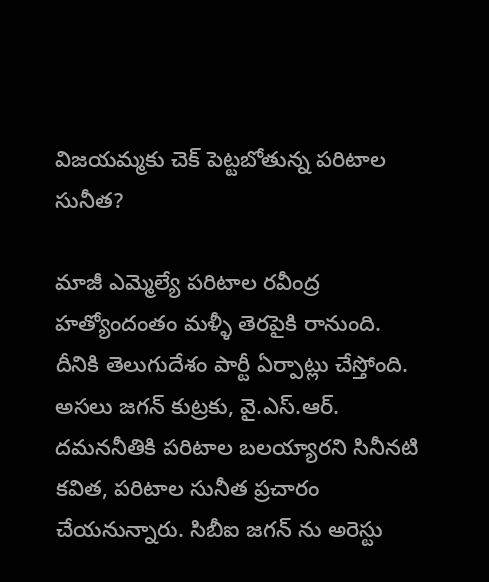విజయమ్మకు చెక్ పెట్టబోతున్న పరిటాల సునీత?

మాజీ ఎమ్మెల్యే పరిటాల రవీంద్ర హత్యోందంతం మళ్ళీ తెరపైకి రానుంది. దీనికి తెలుగుదేశం పార్టీ ఏర్పాట్లు చేస్తోంది. అసలు జగన్ కుట్రకు, వై.ఎస్.ఆర్. దమననీతికి పరిటాల బలయ్యారని సినీనటి కవిత, పరిటాల సునీత ప్రచారం చేయనున్నారు. సిబీఐ జగన్ ను అరెస్టు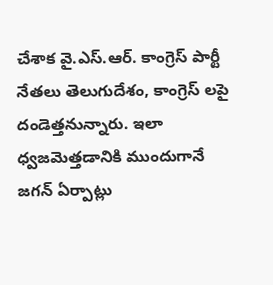చేశాక వై.ఎస్.ఆర్. కాంగ్రెస్ పార్టీ నేతలు తెలుగుదేశం, కాంగ్రెస్ లపై దండెత్తనున్నారు. ఇలా ధ్వజమెత్తడానికి ముందుగానే జగన్ ఏర్పాట్లు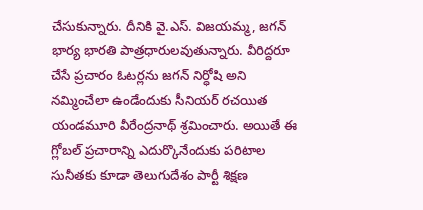చేసుకున్నారు. దీనికి వై.ఎస్. విజయమ్మ, జగన్ భార్య భారతి పాత్రధారులవుతున్నారు. వీరిద్దరూ చేసే ప్రచారం ఓటర్లను జగన్ నిర్ధోషి అని నమ్మించేలా ఉండేందుకు సీనియర్ రచయిత యండమూరి వీరేంద్రనాథ్ శ్రమించారు. అయితే ఈ గ్లోబల్ ప్రచారాన్ని ఎదుర్కొనేందుకు పరిటాల సునీతకు కూడా తెలుగుదేశం పార్టీ శిక్షణ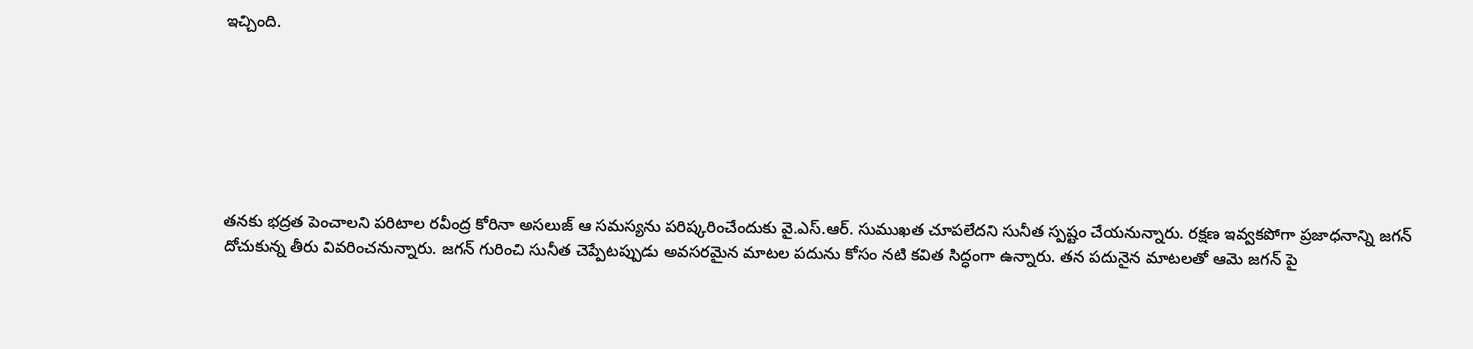ఇచ్చింది.







తనకు భద్రత పెంచాలని పరిటాల రవీంద్ర కోరినా అసలుజ్ ఆ సమస్యను పరిష్కరించేందుకు వై.ఎస్.ఆర్. సుముఖత చూపలేదని సునీత స్పష్టం చేయనున్నారు. రక్షణ ఇవ్వకపోగా ప్రజాధనాన్ని జగన్ దోచుకున్న తీరు వివరించనున్నారు. జగన్ గురించి సునీత చెప్పేటప్పుడు అవసరమైన మాటల పదును కోసం నటి కవిత సిద్ధంగా ఉన్నారు. తన పదునైన మాటలతో ఆమె జగన్ పై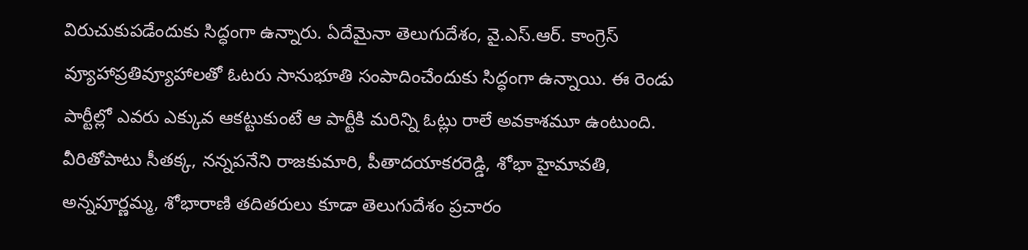విరుచుకుపడేందుకు సిద్ధంగా ఉన్నారు. ఏదేమైనా తెలుగుదేశం, వై.ఎస్.ఆర్. కాంగ్రెస్ వ్యూహాప్రతివ్యూహాలతో ఓటరు సానుభూతి సంపాదించేందుకు సిద్ధంగా ఉన్నాయి. ఈ రెండు పార్టీల్లో ఎవరు ఎక్కువ ఆకట్టుకుంటే ఆ పార్టీకి మరిన్ని ఓట్లు రాలే అవకాశమూ ఉంటుంది. వీరితోపాటు సీతక్క, నన్నపనేని రాజకుమారి, పీతాదయాకరరెడ్డి, శోభా హైమావతి, అన్నపూర్ణమ్మ, శోభారాణి తదితరులు కూడా తెలుగుదేశం ప్రచారం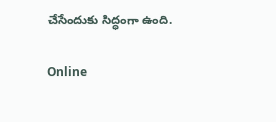చేసేందుకు సిద్ధంగా ఉంది.

Online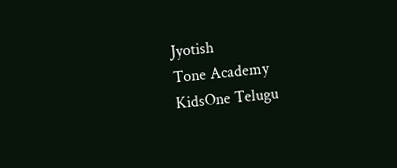Jyotish
Tone Academy
KidsOne Telugu